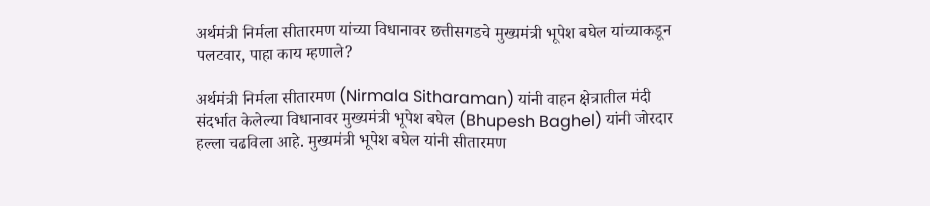अर्थमंत्री निर्मला सीतारमण यांच्या विधानावर छत्तीसगडचे मुख्यमंत्री भूपेश बघेल यांच्याकडून पलटवार, पाहा काय म्हणाले?

अर्थमंत्री निर्मला सीतारमण (Nirmala Sitharaman) यांनी वाहन क्षेत्रातील मंदी संदर्भात केलेल्या विधानावर मुख्यमंत्री भूपेश बघेल (Bhupesh Baghel) यांनी जोरदार हल्ला चढविला आहे. मुख्यमंत्री भूपेश बघेल यांनी सीतारमण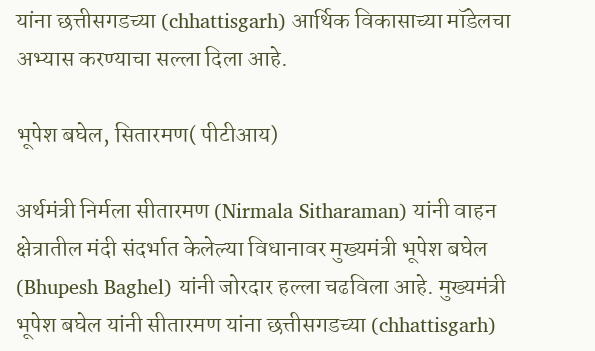यांना छत्तीसगडच्या (chhattisgarh) आर्थिक विकासाच्या मॉडेलचा अभ्यास करण्याचा सल्ला दिला आहे.

भूपेश बघेल, सितारमण( पीटीआय)

अर्थमंत्री निर्मला सीतारमण (Nirmala Sitharaman) यांनी वाहन क्षेत्रातील मंदी संदर्भात केलेल्या विधानावर मुख्यमंत्री भूपेश बघेल (Bhupesh Baghel) यांनी जोरदार हल्ला चढविला आहे. मुख्यमंत्री भूपेश बघेल यांनी सीतारमण यांना छत्तीसगडच्या (chhattisgarh)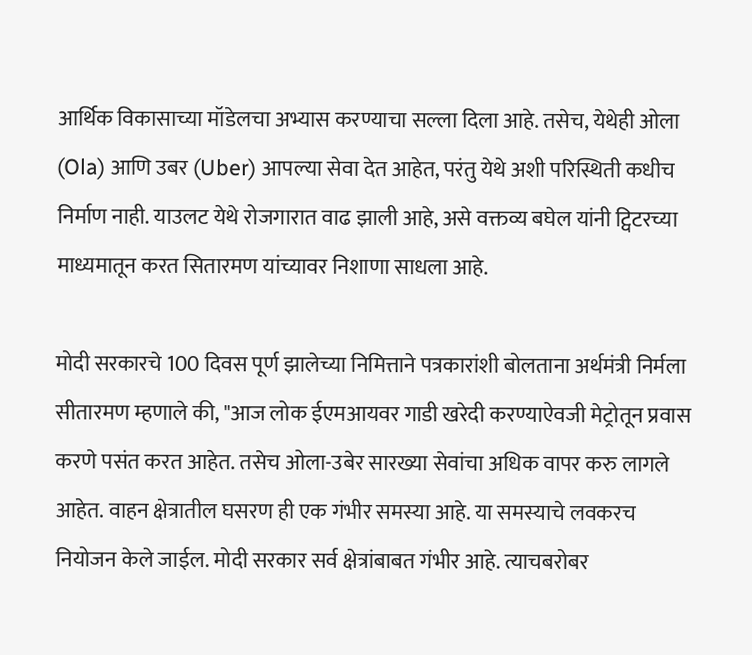आर्थिक विकासाच्या मॉडेलचा अभ्यास करण्याचा सल्ला दिला आहे. तसेच, येथेही ओला (Ola) आणि उबर (Uber) आपल्या सेवा देत आहेत, परंतु येथे अशी परिस्थिती कधीच निर्माण नाही. याउलट येथे रोजगारात वाढ झाली आहे, असे वक्तव्य बघेल यांनी ट्विटरच्या माध्यमातून करत सितारमण यांच्यावर निशाणा साधला आहे.

मोदी सरकारचे 100 दिवस पूर्ण झालेच्या निमित्ताने पत्रकारांशी बोलताना अर्थमंत्री निर्मला सीतारमण म्हणाले की, "आज लोक ईएमआयवर गाडी खरेदी करण्याऐवजी मेट्रोतून प्रवास करणे पसंत करत आहेत. तसेच ओला-उबेर सारख्या सेवांचा अधिक वापर करु लागले आहेत. वाहन क्षेत्रातील घसरण ही एक गंभीर समस्या आहे. या समस्याचे लवकरच नियोजन केले जाईल. मोदी सरकार सर्व क्षेत्रांबाबत गंभीर आहे. त्याचबरोबर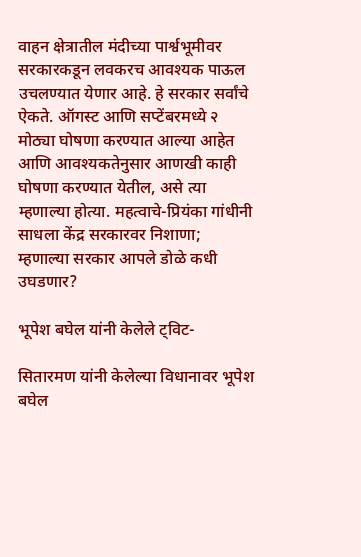वाहन क्षेत्रातील मंदीच्या पार्श्वभूमीवर सरकारकडून लवकरच आवश्यक पाऊल उचलण्यात येणार आहे. हे सरकार सर्वांचे ऐकते. ऑगस्ट आणि सप्टेंबरमध्ये २ मोठ्या घोषणा करण्यात आल्या आहेत आणि आवश्यकतेनुसार आणखी काही घोषणा करण्यात येतील, असे त्या म्हणाल्या होत्या. महत्वाचे-प्रियंका गांधीनी साधला केंद्र सरकारवर निशाणा; म्हणाल्या सरकार आपले डोळे कधी उघडणार?

भूपेश बघेल यांनी केलेले ट्विट-

सितारमण यांनी केलेल्या विधानावर भूपेश बघेल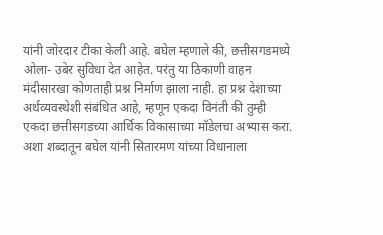यांनी जोरदार टीका केली आहे. बघेल म्हणाले की, छत्तीसगडमध्ये ओला- उबेर सुविधा देत आहेत. परंतु या ठिकाणी वाहन मंदीसारखा कोणताही प्रश्न निर्माण झाला नाही. हा प्रश्न देशाच्या अर्थव्यवस्थेशी संबंधित आहे, म्हणून एकदा विनंती की तुम्ही एकदा छत्तीसगडच्या आर्थिक विकासाच्या मॉडेलचा अभ्यास करा. अशा शब्दातून बघेल यांनी सितारमण यांच्या विधानाला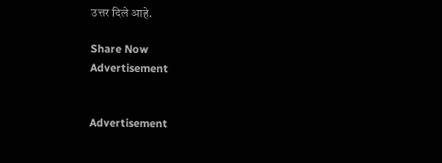उत्तर दिले आहे.

Share Now
Advertisement


Advertisement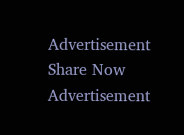Advertisement
Share Now
Advertisement